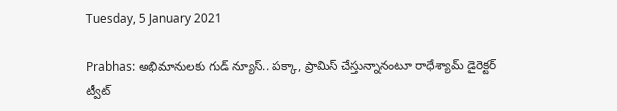Tuesday, 5 January 2021

Prabhas: అభిమానులకు గుడ్ న్యూస్.. పక్కా, ప్రామిస్ చేస్తున్నానంటూ రాధేశ్యామ్ డైరెక్టర్ ట్వీట్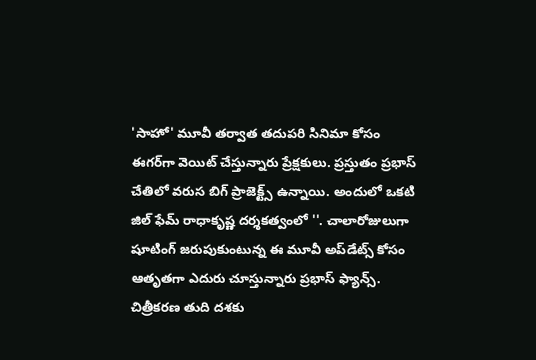'సాహో' మూవీ తర్వాత తదుపరి సినిమా కోసం ఈగర్‌గా వెయిట్ చేస్తున్నారు ప్రేక్షకులు. ప్రస్తుతం ప్రభాస్ చేతిలో వరుస బిగ్ ప్రాజెక్ట్స్ ఉన్నాయి. అందులో ఒకటి జిల్ ఫేమ్ రాధాకృష్ణ దర్శకత్వంలో ''. చాలారోజులుగా షూటింగ్ జరుపుకుంటున్న ఈ మూవీ అప్‌డేట్స్ కోసం ఆతృతగా ఎదురు చూస్తున్నారు ప్రభాస్ ఫ్యాన్స్. చిత్రీకరణ తుది దశకు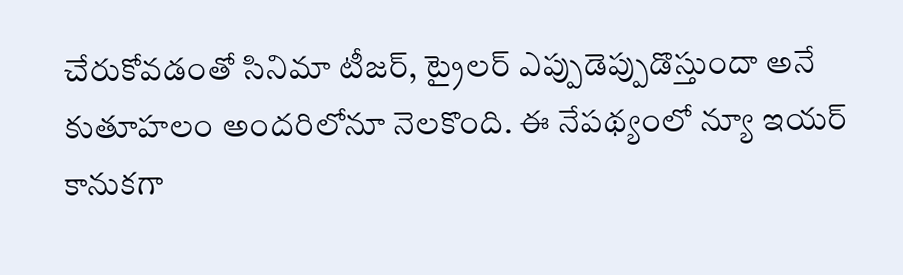చేరుకోవడంతో సినిమా టీజర్, ట్రైలర్ ఎప్పుడెప్పుడొస్తుందా అనే కుతూహలం అందరిలోనూ నెలకొంది. ఈ నేపథ్యంలో న్యూ ఇయర్ కానుకగా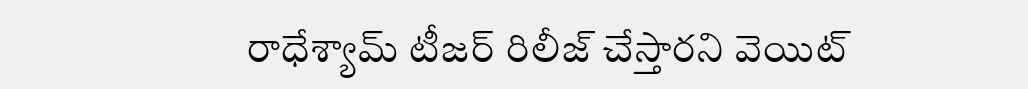రాధేశ్యామ్ టీజర్ రిలీజ్ చేస్తారని వెయిట్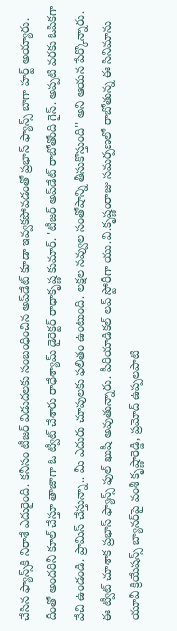చేసిన ఫ్యాన్స్‌కి నిరాశే ఎదురైంది. కనీసం టీజర్‌ విడుదలకు సంబంధించిన అప్‌డేట్ కూడా ఇవ్వకపోవడంతో ప్రభాస్ ఫ్యాన్స్ బాగా హర్ట్ అయ్యారు. దీంతో అందరినీ కూల్ చేస్తూ తాజాగా ఓ ట్వీట్ చేశారు రాధేశ్యామ్ డైరెక్టర్ రాధాకృష్ణ కుమార్. 'టీజర్ అప్‌డేట్‌ రాబోతోంది గైస్. అప్పటి వరకు ఓపికగా వేచి ఉండండి. ప్రామిస్ చేస్తున్నా.. మీ ఎదురు చూపులకు ఫలితం ఉంటుంది. లక్షల నవ్వుల సంతోషాన్ని తీసుకొస్తుంది'' అని ఆయన పేర్కొన్నారు. ఈ ట్వీట్ చూశాక ప్రభాస్ ఫ్యాన్స్ ఫుల్ ఖుషీ అవుతున్నారు. పీరియాడికల్‌ లవ్‌ స్టోరీగా యు.వి.కృష్ణంరాజు సమర్పణలో రాబోతున్న ఈ సినిమాను యూవీ క్రియేషన్స్‌ బ్యానర్‌పై వంశీ కృష్ణారెడ్డి, ప్రమోద్‌ ఉప్పలపాటి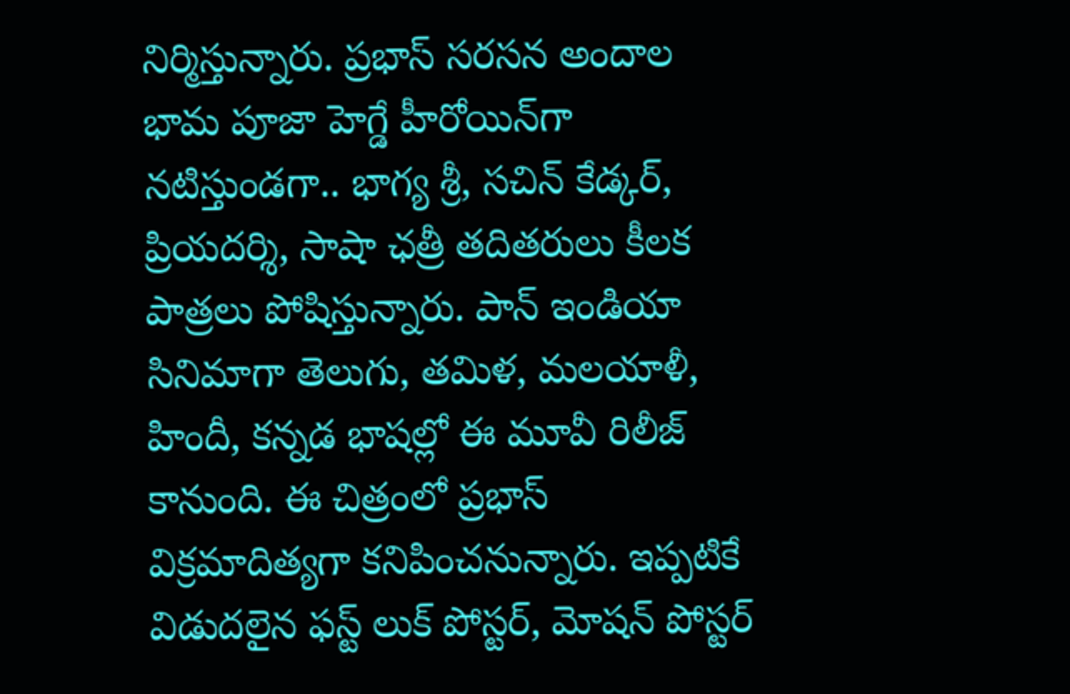నిర్మిస్తున్నారు. ప్రభాస్ సరసన అందాల భామ పూజా హెగ్డే హీరోయిన్‌గా నటిస్తుండగా.. భాగ్య శ్రీ, సచిన్ కేడ్కర్, ప్రియదర్శి, సాషా ఛత్రీ తదితరులు కీలక పాత్రలు పోషిస్తున్నారు. పాన్ ఇండియా సినిమాగా తెలుగు, తమిళ, మలయాళీ, హిందీ, కన్నడ భాషల్లో ఈ మూవీ రిలీజ్ కానుంది. ఈ చిత్రంలో ప్రభాస్ విక్రమాదిత్యగా కనిపించనున్నారు. ఇప్పటికే విడుదలైన ఫస్ట్ లుక్ పోస్టర్, మోషన్ పోస్టర్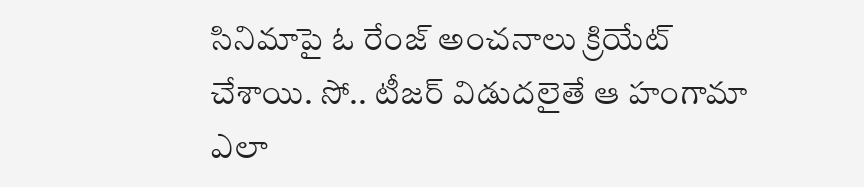సినిమాపై ఓ రేంజ్ అంచనాలు క్రియేట్ చేశాయి. సో.. టీజర్ విడుదలైతే ఆ హంగామా ఎలా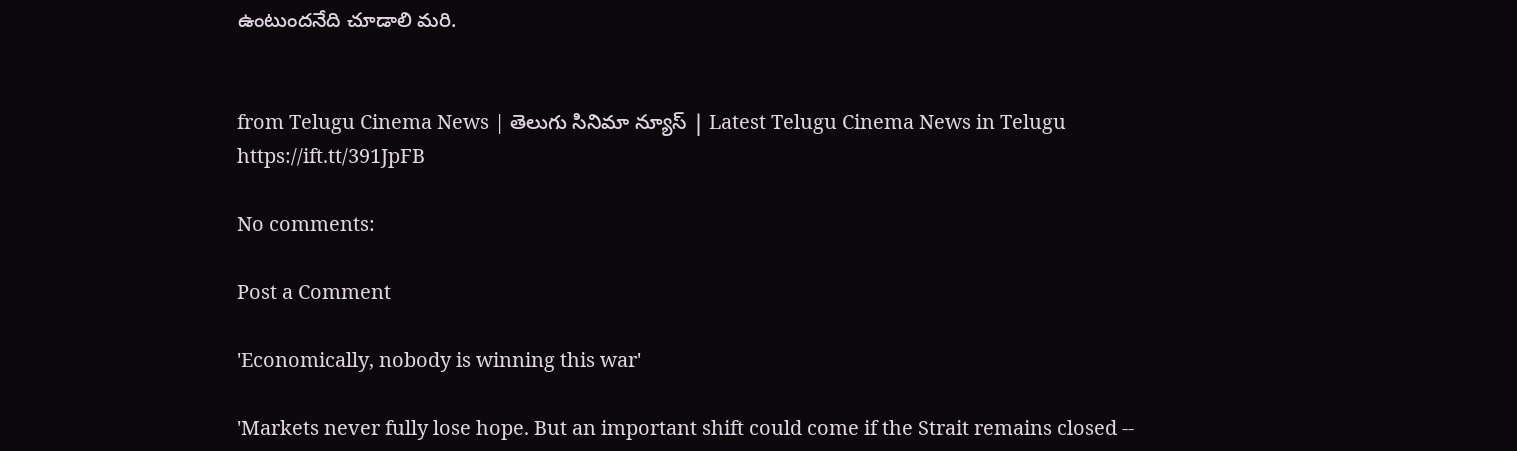ఉంటుందనేది చూడాలి మరి.


from Telugu Cinema News | తెలుగు సినిమా న్యూస్ | Latest Telugu Cinema News in Telugu https://ift.tt/391JpFB

No comments:

Post a Comment

'Economically, nobody is winning this war'

'Markets never fully lose hope. But an important shift could come if the Strait remains closed --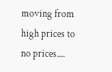moving from high prices to no prices....